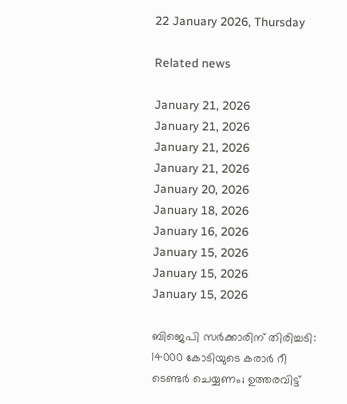22 January 2026, Thursday

Related news

January 21, 2026
January 21, 2026
January 21, 2026
January 21, 2026
January 20, 2026
January 18, 2026
January 16, 2026
January 15, 2026
January 15, 2026
January 15, 2026

ബിജെപി സര്‍ക്കാരിന് തിരിച്ചടി: 14000 കോടിയുടെ കരാര്‍ റീ ടെണ്ടര്‍ ചെയ്യണം; ഉത്തരവിട്ട്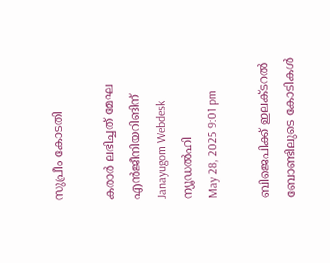സുപ്രീം കോടതി

കരാര്‍ ലഭിച്ചത് മേഘ എന്‍ജീനിയറിങിന്
Janayugom Webdesk
ന്യൂഡല്‍ഹി
May 28, 2025 9:01 pm

ബിജെപിക്ക് ഇലക്ടറല്‍ ബോണ്ടിലുടെ കോടികള്‍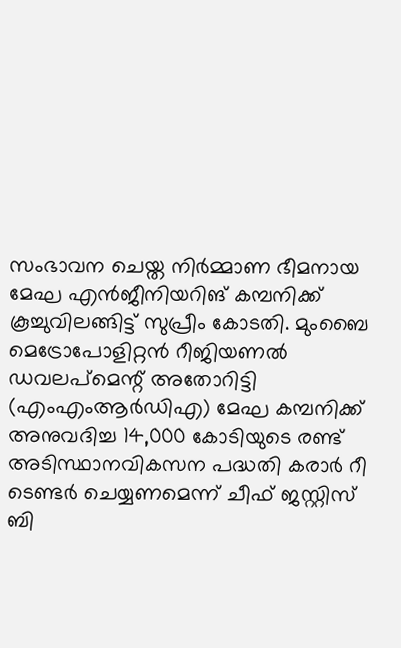സംഭാവന ചെയ്ത നിര്‍മ്മാണ ഭീമനായ മേഘ എന്‍ജീനിയറിങ് കമ്പനിക്ക് കൂച്ചുവിലങ്ങിട്ട് സുപ്രീം കോടതി. മുംബൈ മെട്രോപോളിറ്റന്‍ റീജിയണല്‍ ഡവലപ്മെന്റ് അതോറിട്ടി (എംഎംആര്‍ഡിഎ) മേഘ കമ്പനിക്ക് അനുവദിച്ച 14,000 കോടിയുടെ രണ്ട് അടിസ്ഥാനവികസന പദ്ധതി കരാര്‍ റീ ടെണ്ടര്‍ ചെയ്യണമെന്ന് ചീഫ് ജസ്റ്റിസ് ബി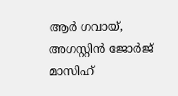ആര്‍ ഗവായ്, അഗസ്റ്റിന്‍ ജോര്‍ജ് മാസിഹ്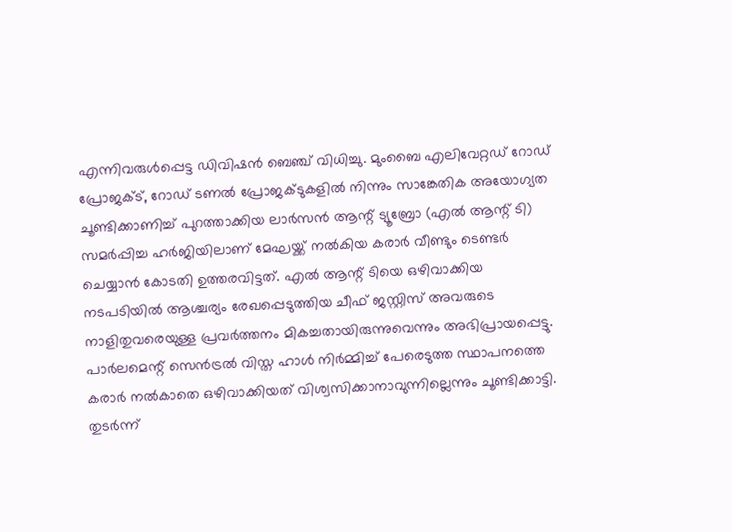എന്നിവരുള്‍പ്പെട്ട ഡിവിഷന്‍ ബെഞ്ച് വിധിച്ചു. മുംബൈ എലിവേറ്റഡ് റോഡ് പ്രോജക്ട്, റോഡ് ടണല്‍ പ്രോജക്ടുകളില്‍ നിന്നും സാങ്കേതിക അയോഗ്യത ചൂണ്ടിക്കാണിച്ച് പുറത്താക്കിയ ലാര്‍സന്‍ ആന്റ് ട്യൂബ്രോ (എല്‍ ആന്റ് ടി) സമര്‍പ്പിച്ച ഹര്‍ജിയിലാണ് മേഘയ്ക്ക് നല്‍കിയ കരാര്‍ വീണ്ടും ടെണ്ടര്‍ ചെയ്യാന്‍ കോടതി ഉത്തരവിട്ടത്. എല്‍ ആന്റ് ടിയെ ഒഴിവാക്കിയ നടപടിയില്‍ ആശ്ചര്യം രേഖപ്പെടുത്തിയ ചീഫ് ജസ്റ്റിസ് അവരുടെ നാളിതുവരെയുള്ള പ്രവര്‍ത്തനം മികച്ചതായിരുന്നുവെന്നും അഭിപ്രായപ്പെട്ടു. പാര്‍ലമെന്റ് സെന്‍ട്രല്‍ വിസ്ത ഹാള്‍ നിര്‍മ്മിച്ച് പേരെടുത്ത സ്ഥാപനത്തെ കരാര്‍ നല്‍കാതെ ഒഴിവാക്കിയത് വിശ്വസിക്കാനാവുന്നില്ലെന്നും ചൂണ്ടിക്കാട്ടി. തുടര്‍ന്ന്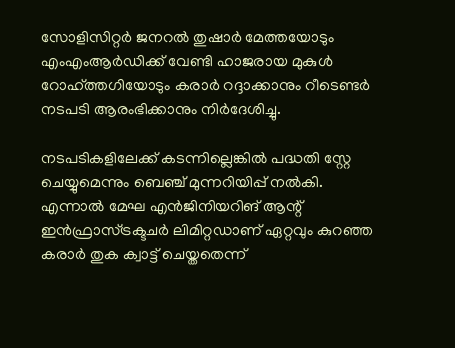സോളിസിറ്റര്‍ ജനറല്‍ തുഷാര്‍ മേത്തയോടും എംഎംആര്‍ഡിക്ക് വേണ്ടി ഹാജരായ മുകുള്‍ റോഹ്ത്തഗിയോടും കരാര്‍ റദ്ദാക്കാനും റീടെണ്ടര്‍ നടപടി ആരംഭിക്കാനും നിര്‍ദേശിച്ചു.

നടപടികളിലേക്ക് കടന്നില്ലെങ്കില്‍ പദ്ധതി സ്റ്റേ ചെയ്യുമെന്നും ബെഞ്ച് മുന്നറിയിപ്പ് നല്‍കി. എന്നാല്‍ മേഘ എന്‍ജിനിയറിങ് ആന്റ് ഇന്‍ഫ്രാസ്ട്രക്ടചര്‍ ലിമിറ്റഡാണ് ഏറ്റവും കുറഞ്ഞ കരാര്‍ തുക ക്വാട്ട് ചെയ്തതെന്ന്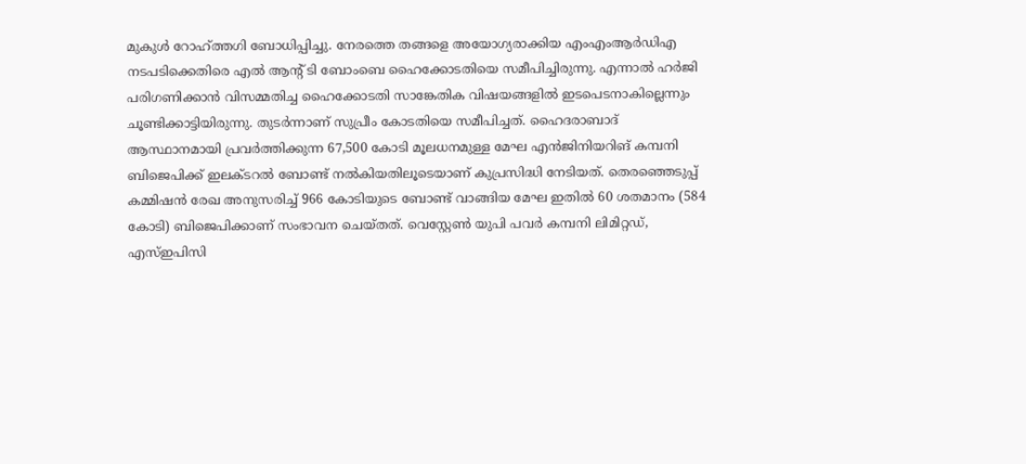മുകുള്‍ റോഹ്ത്തഗി ബോധിപ്പിച്ചു. നേരത്തെ തങ്ങളെ അയോഗ്യരാക്കിയ എംഎംആര്‍ഡിഎ നടപടിക്കെതിരെ എല്‍ ആന്റ് ടി ബോംബെ ഹൈക്കോടതിയെ സമീപിച്ചിരുന്നു. എന്നാല്‍ ഹര്‍ജി പരിഗണിക്കാന്‍ വിസമ്മതിച്ച ഹൈക്കോടതി സാങ്കേതിക വിഷയങ്ങളില്‍ ഇടപെടനാകില്ലെന്നും ചൂണ്ടിക്കാട്ടിയിരുന്നു. തുടര്‍ന്നാണ് സുപ്രീം കോടതിയെ സമീപിച്ചത്. ഹൈദരാബാദ് ആസ്ഥാനമായി പ്രവര്‍ത്തിക്കുന്ന 67,500 കോടി മൂലധനമുള്ള മേഘ എന്‍ജിനിയറിങ് കമ്പനി ബിജെപിക്ക് ഇലക്ടറല്‍ ബോണ്ട് നല്‍കിയതിലൂടെയാണ് കുപ്രസിദ്ധി നേടിയത്. തെരഞ്ഞെടുപ്പ് കമ്മിഷന്‍ രേഖ അനുസരിച്ച് 966 കോടിയുടെ ബോണ്ട് വാങ്ങിയ മേഘ ഇതില്‍ 60 ശതമാനം (584 കോടി) ബിജെപിക്കാണ് സംഭാവന ചെയ്തത്. വെസ്റ്റേണ്‍ യുപി പവര്‍ കമ്പനി ലിമിറ്റഡ്, എസ്ഇപിസി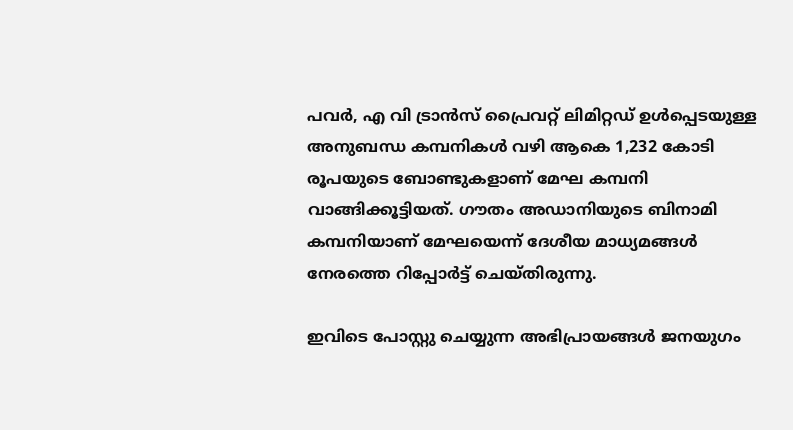പവര്‍, എ വി ട്രാന്‍സ് പ്രൈവറ്റ് ലിമിറ്റഡ് ഉള്‍പ്പെടയുള്ള അനുബന്ധ കമ്പനികള്‍ വഴി ആകെ 1,232 കോടി രൂപയുടെ ബോണ്ടുകളാണ് മേഘ കമ്പനി വാങ്ങിക്കൂട്ടിയത്. ഗൗതം അഡാനിയുടെ ബിനാമി കമ്പനിയാണ് മേഘയെന്ന് ദേശീയ മാധ്യമങ്ങള്‍ നേരത്തെ റിപ്പോര്‍ട്ട് ചെയ്തിരുന്നു.

ഇവിടെ പോസ്റ്റു ചെയ്യുന്ന അഭിപ്രായങ്ങള്‍ ജനയുഗം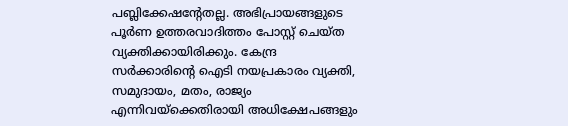പബ്ലിക്കേഷന്റേതല്ല. അഭിപ്രായങ്ങളുടെ പൂര്‍ണ ഉത്തരവാദിത്തം പോസ്റ്റ് ചെയ്ത വ്യക്തിക്കായിരിക്കും. കേന്ദ്ര സര്‍ക്കാരിന്റെ ഐടി നയപ്രകാരം വ്യക്തി, സമുദായം, മതം, രാജ്യം എന്നിവയ്‌ക്കെതിരായി അധിക്ഷേപങ്ങളും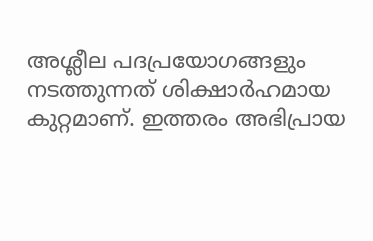അശ്ലീല പദപ്രയോഗങ്ങളും നടത്തുന്നത് ശിക്ഷാര്‍ഹമായ കുറ്റമാണ്. ഇത്തരം അഭിപ്രായ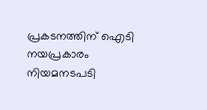പ്രകടനത്തിന് ഐടി നയപ്രകാരം നിയമനടപടി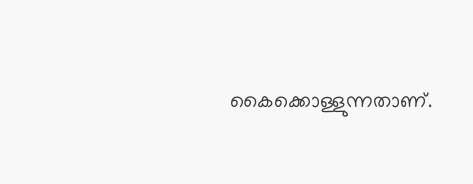കൈക്കൊള്ളുന്നതാണ്.